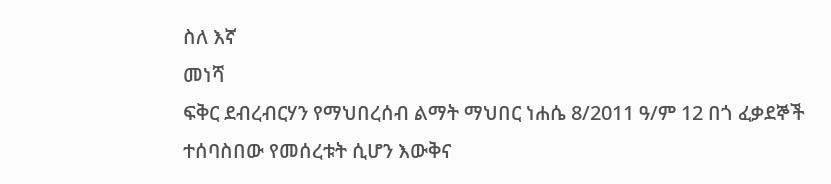ስለ እኛ
መነሻ
ፍቅር ደብረብርሃን የማህበረሰብ ልማት ማህበር ነሐሴ 8/2011 ዓ/ም 12 በጎ ፈቃደኞች ተሰባስበው የመሰረቱት ሲሆን እውቅና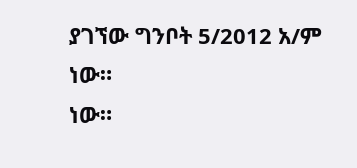ያገኘው ግንቦት 5/2012 አ/ም ነው።
ነው።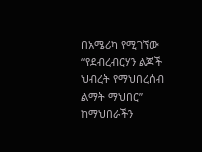በአሜሪካ የሚገኘው “የደብረብርሃን ልጆች ህብረት የማህበረሰብ ልማት ማህበር” ከማህበራችን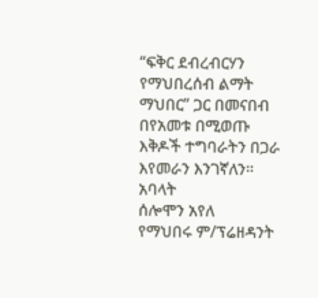“ፍቅር ደብረብርሃን የማህበረሰብ ልማት ማህበር” ጋር በመናበብ በየአመቱ በሚወጡ እቅዶች ተግባራትን በጋራ እየመራን እንገኛለን።
አባላት
ሰሎሞን አየለ
የማህበሩ ም/ፕሬዘዳንት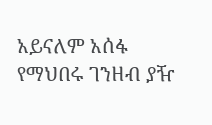አይናለም አሰፋ
የማህበሩ ገንዘብ ያዥ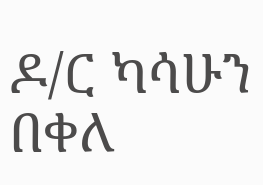ዶ/ር ካሳሁን በቀለ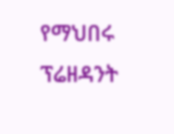የማህበሩ ፕሬዘዳንት